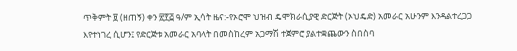ጥቅምት ፱ (ዘጠኝ) ቀን ፳፻፭ ዓ/ም ኢሳት ዜና:-የኦሮሞ ህዝብ ዴሞክራሲያዊ ድርጅት (ኦህዴድ) አመራር አሁንም እንዳልተረጋጋ እየተነገረ ሲሆን፤ የድርጅቱ አመራር አባላት በመስከረም አጋማሽ ተጀምሮ ያልተቋጨውን ስበስባ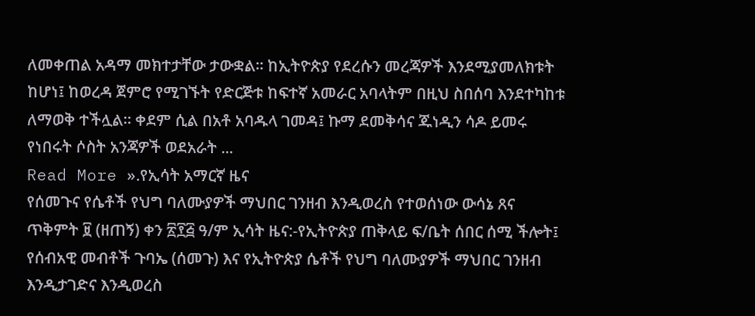ለመቀጠል አዳማ መክተታቸው ታውቋል። ከኢትዮጵያ የደረሱን መረጃዎች እንደሚያመለክቱት ከሆነ፤ ከወረዳ ጀምሮ የሚገኙት የድርጅቱ ከፍተኛ አመራር አባላትም በዚህ ስበሰባ እንደተካከቱ ለማወቅ ተችሏል። ቀደም ሲል በአቶ አባዱላ ገመዳ፤ ኩማ ደመቅሳና ጁነዲን ሳዶ ይመሩ የነበሩት ሶስት አንጃዎች ወደአራት ...
Read More ».የኢሳት አማርኛ ዜና
የሰመጉና የሴቶች የህግ ባለሙያዎች ማህበር ገንዘብ እንዲወረስ የተወሰነው ውሳኔ ጸና
ጥቅምት ፱ (ዘጠኝ) ቀን ፳፻፭ ዓ/ም ኢሳት ዜና:-የኢትዮጵያ ጠቅላይ ፍ/ቤት ሰበር ሰሚ ችሎት፤ የሰብአዊ መብቶች ጉባኤ (ሰመጉ) እና የኢትዮጵያ ሴቶች የህግ ባለሙያዎች ማህበር ገንዘብ እንዲታገድና እንዲወረስ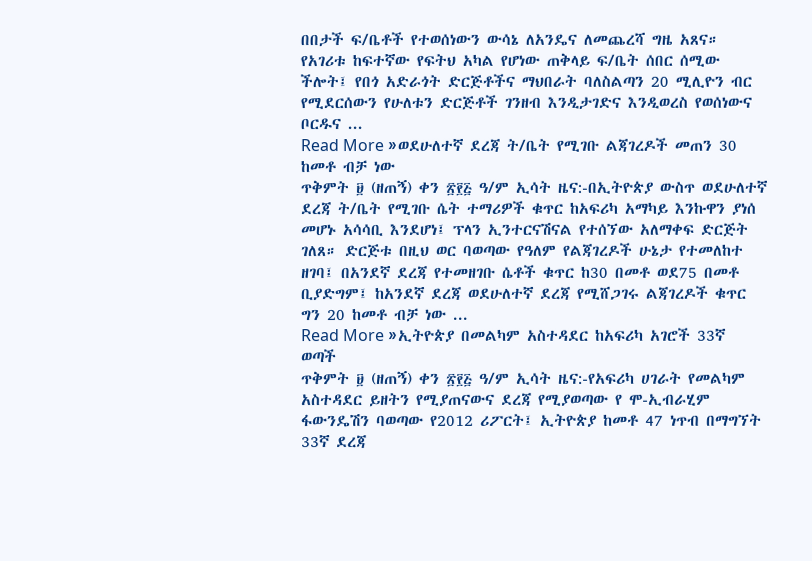በበታች ፍ/ቤቶች የተወሰነውን ውሳኔ ለአንዴና ለመጨረሻ ግዜ አጸና። የአገሪቱ ከፍተኛው የፍትህ አካል የሆነው ጠቅላይ ፍ/ቤት ሰበር ሰሚው ችሎት፤ የበጎ አድራጎት ድርጅቶችና ማህበራት ባለስልጣን 20 ሚሊዮን ብር የሚደርሰውን የሁለቱን ድርጅቶች ገንዘብ እንዲታገድና እንዲወረስ የወሰነውና ቦርዱና ...
Read More »ወደሁለተኛ ደረጃ ት/ቤት የሚገቡ ልጃገረዶች መጠን 30 ከመቶ ብቻ ነው
ጥቅምት ፱ (ዘጠኝ) ቀን ፳፻፭ ዓ/ም ኢሳት ዜና:-በኢትዮጵያ ውስጥ ወደሁለተኛ ደረጃ ት/ቤት የሚገቡ ሴት ተማሪዎች ቁጥር ከአፍሪካ አማካይ እንኩዋን ያነሰ መሆኑ አሳሳቢ እንደሆነ፤ ፕላን ኢንተርናሽናል የተሰኘው አለማቀፍ ድርጅት ገለጸ። ድርጅቱ በዚህ ወር ባወጣው የዓለም የልጃገረዶች ሁኔታ የተመለከተ ዘገባ፤ በአንደኛ ደረጃ የተመዘገቡ ሴቶች ቁጥር ከ30 በመቶ ወደ75 በመቶ ቢያድግም፤ ከአንደኛ ደረጃ ወደሁለተኛ ደረጃ የሚሸጋገሩ ልጃገረዶች ቁጥር ግን 20 ከመቶ ብቻ ነው ...
Read More »ኢትዮጵያ በመልካም አስተዳደር ከአፍሪካ አገሮች 33ኛ ወጣች
ጥቅምት ፱ (ዘጠኝ) ቀን ፳፻፭ ዓ/ም ኢሳት ዜና:-የአፍሪካ ሀገራት የመልካም አስተዳደር ይዘትን የሚያጠናውና ደረጃ የሚያወጣው የ ሞ-ኢብራሂም ፋውንዴሽን ባወጣው የ2012 ሪፖርት፤ ኢትዮጵያ ከመቶ 47 ነጥብ በማግኘት 33ኛ ደረጃ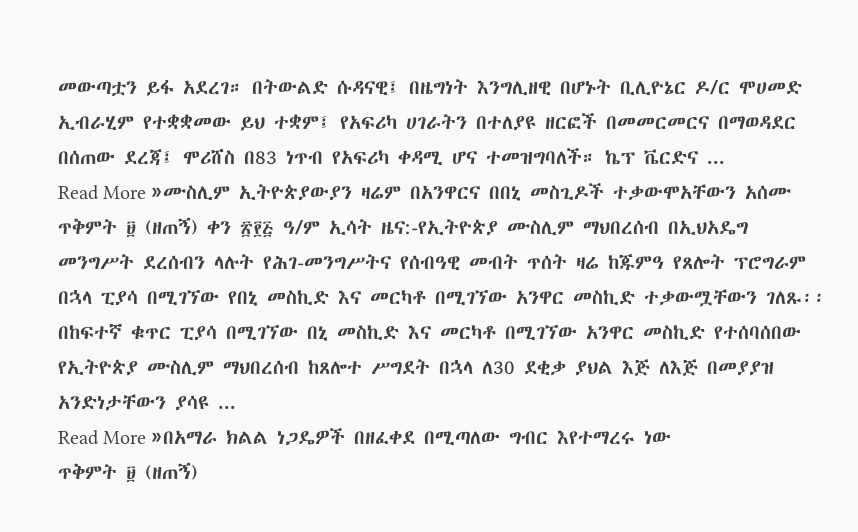መውጣቷን ይፋ አደረገ። በትውልድ ሱዳናዊ፤ በዜግነት እንግሊዘዊ በሆኑት ቢሊዮኔር ዶ/ር ሞሀመድ ኢብራሂም የተቋቋመው ይህ ተቋም፤ የአፍሪካ ሀገራትን በተለያዩ ዘርፎች በመመርመርና በማወዳደር በሰጠው ደረጃ፤ ሞሪሸስ በ83 ነጥብ የአፍሪካ ቀዳሚ ሆና ተመዝግባለች። ኬፕ ቬርድና ...
Read More »ሙስሊም ኢትዮጵያውያን ዛሬም በአንዋርና በበኒ መስጊዶች ተቃውሞአቸውን አሰሙ
ጥቅምት ፱ (ዘጠኝ) ቀን ፳፻፭ ዓ/ም ኢሳት ዜና:-የኢትዮጵያ ሙስሊም ማህበረሰብ በኢህአዴግ መንግሥት ደረሰብን ላሉት የሕገ-መንግሥትና የሰብዓዊ መብት ጥሰት ዛሬ ከጁምዓ የጸሎት ፕሮግራም በኋላ ፒያሳ በሚገኘው የበኒ መስኪድ እና መርካቶ በሚገኘው አንዋር መስኪድ ተቃውሟቸውን ገለጹ፡፡ በከፍተኛ ቁጥር ፒያሳ በሚገኘው በኒ መስኪድ እና መርካቶ በሚገኘው አንዋር መስኪድ የተሰባሰበው የኢትዮጵያ ሙስሊም ማህበረሰብ ከጸሎተ ሥግደት በኋላ ለ30 ደቂቃ ያህል እጅ ለእጅ በመያያዝ አንድነታቸውን ያሳዩ ...
Read More »በአማራ ክልል ነጋዴዎች በዘፈቀደ በሚጣለው ግብር እየተማረሩ ነው
ጥቅምት ፱ (ዘጠኝ)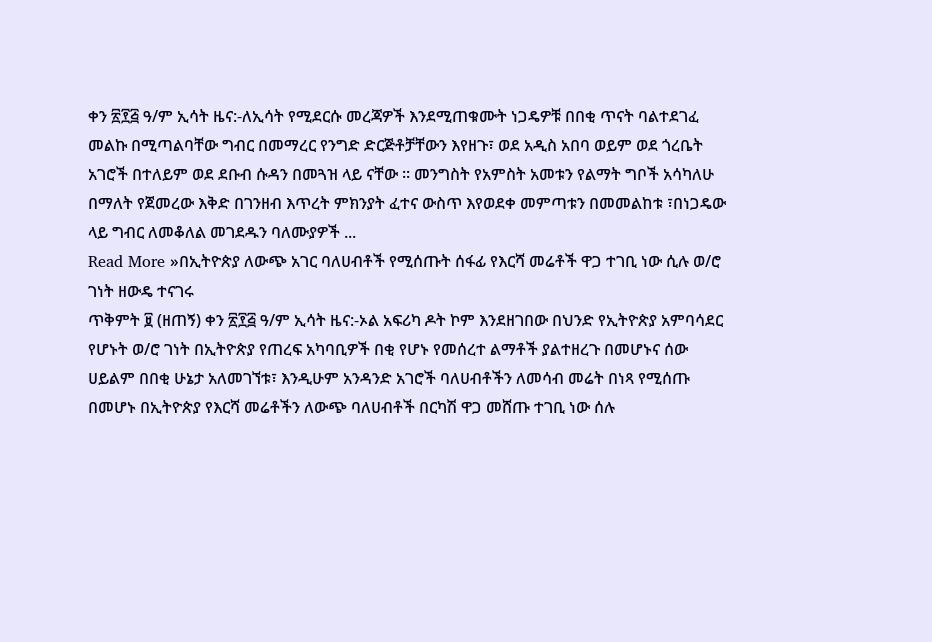ቀን ፳፻፭ ዓ/ም ኢሳት ዜና:-ለኢሳት የሚደርሱ መረጃዎች እንደሚጠቁሙት ነጋዴዎቹ በበቂ ጥናት ባልተደገፈ መልኩ በሚጣልባቸው ግብር በመማረር የንግድ ድርጅቶቻቸውን እየዘጉ፣ ወደ አዲስ አበባ ወይም ወደ ጎረቤት አገሮች በተለይም ወደ ደቡብ ሱዳን በመጓዝ ላይ ናቸው ። መንግስት የአምስት አመቱን የልማት ግቦች አሳካለሁ በማለት የጀመረው እቅድ በገንዘብ እጥረት ምክንያት ፈተና ውስጥ እየወደቀ መምጣቱን በመመልከቱ ፣በነጋዴው ላይ ግብር ለመቆለል መገደዱን ባለሙያዎች ...
Read More »በኢትዮጵያ ለውጭ አገር ባለሀብቶች የሚሰጡት ሰፋፊ የእርሻ መሬቶች ዋጋ ተገቢ ነው ሲሉ ወ/ሮ ገነት ዘውዴ ተናገሩ
ጥቅምት ፱ (ዘጠኝ) ቀን ፳፻፭ ዓ/ም ኢሳት ዜና:-ኦል አፍሪካ ዶት ኮም እንደዘገበው በህንድ የኢትዮጵያ አምባሳደር የሆኑት ወ/ሮ ገነት በኢትዮጵያ የጠረፍ አካባቢዎች በቂ የሆኑ የመሰረተ ልማቶች ያልተዘረጉ በመሆኑና ሰው ሀይልም በበቂ ሁኔታ አለመገኘቱ፣ እንዲሁም አንዳንድ አገሮች ባለሀብቶችን ለመሳብ መሬት በነጻ የሚሰጡ በመሆኑ በኢትዮጵያ የእርሻ መሬቶችን ለውጭ ባለሀብቶች በርካሽ ዋጋ መሸጡ ተገቢ ነው ሰሉ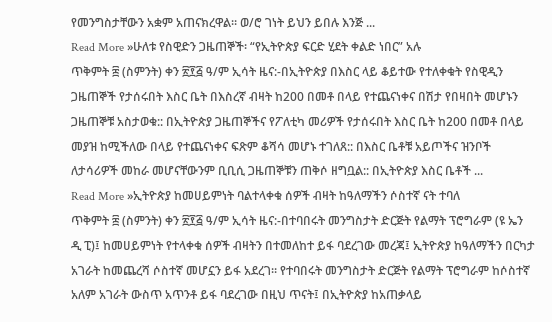የመንግስታቸውን አቋም አጠናክረዋል። ወ/ሮ ገነት ይህን ይበሉ እንጅ ...
Read More »ሁለቱ የስዊድን ጋዜጠኞች፡ “የኢትዮጵያ ፍርድ ሂደት ቀልድ ነበር” አሉ
ጥቅምት ፰ (ስምንት) ቀን ፳፻፭ ዓ/ም ኢሳት ዜና:-በኢትዮጵያ በእስር ላይ ቆይተው የተለቀቁት የስዊዲን ጋዜጠኞች የታሰሩበት እስር ቤት በእስረኛ ብዛት ከ200 በመቶ በላይ የተጨናነቀና በሽታ የበዛበት መሆኑን ጋዜጠኞቹ አስታወቁ:: በኢትዮጵያ ጋዜጠኞችና የፖለቲካ መሪዎች የታሰሩበት እስር ቤት ከ200 በመቶ በላይ መያዝ ከሚችለው በላይ የተጨናነቀና ፍጽም ቆሻሳ መሆኑ ተገለጸ:: በእስር ቤቶቹ አይጦችና ዝንቦች ለታሳሪዎች መከራ መሆናቸውንም ቢቢሲ ጋዜጠኞቹን ጠቅሶ ዘግቧል:: በኢትዮጵያ እስር ቤቶች ...
Read More »ኢትዮጵያ ከመሀይምነት ባልተላቀቁ ሰዎች ብዛት ከዓለማችን ሶስተኛ ናት ተባለ
ጥቅምት ፰ (ስምንት) ቀን ፳፻፭ ዓ/ም ኢሳት ዜና:-በተባበሩት መንግስታት ድርጅት የልማት ፕሮግራም (ዩ ኤን ዲ ፒ)፤ ከመሀይምነት የተላቀቁ ሰዎች ብዛትን በተመለከተ ይፋ ባደረገው መረጃ፤ ኢትዮጵያ ከዓለማችን በርካታ አገራት ከመጨረሻ ሶስተኛ መሆኗን ይፋ አደረገ። የተባበሩት መንግስታት ድርጅት የልማት ፕሮግራም ከሶስተኛ አለም አገራት ውስጥ አጥንቶ ይፋ ባደረገው በዚህ ጥናት፤ በኢትዮጵያ ከአጠቃላይ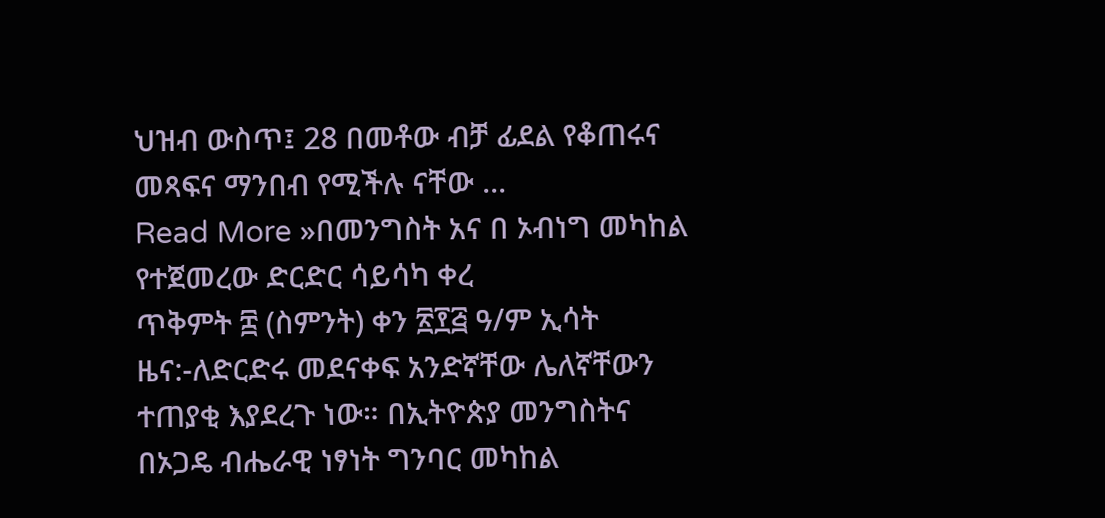ህዝብ ውስጥ፤ 28 በመቶው ብቻ ፊደል የቆጠሩና መጻፍና ማንበብ የሚችሉ ናቸው ...
Read More »በመንግስት አና በ ኦብነግ መካከል የተጀመረው ድርድር ሳይሳካ ቀረ
ጥቅምት ፰ (ስምንት) ቀን ፳፻፭ ዓ/ም ኢሳት ዜና:-ለድርድሩ መደናቀፍ አንድኛቸው ሌለኛቸውን ተጠያቂ እያደረጉ ነው። በኢትዮጵያ መንግስትና በኦጋዴ ብሔራዊ ነፃነት ግንባር መካከል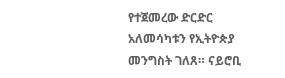የተጀመረው ድርድር አለመሳካቱን የኢትዮጵያ መንግስት ገለጸ። ናይሮቢ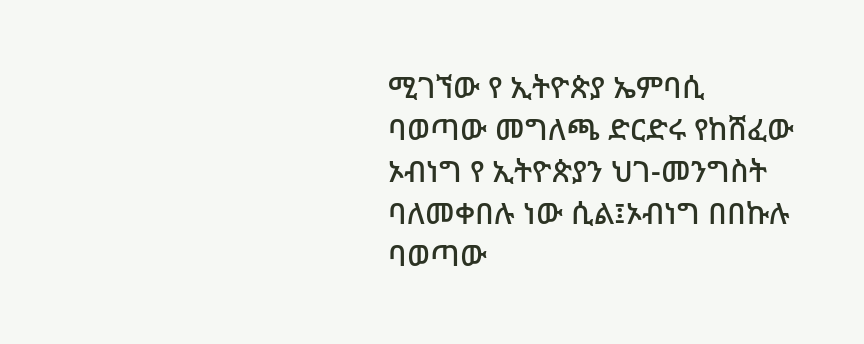ሚገኘው የ ኢትዮጵያ ኤምባሲ ባወጣው መግለጫ ድርድሩ የከሸፈው ኦብነግ የ ኢትዮጵያን ህገ-መንግስት ባለመቀበሉ ነው ሲል፤ኦብነግ በበኩሉ ባወጣው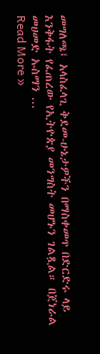መግለጫ፤ አላስፈላጊ ቅደመ-ሁኔታዎችን በማስቀመጥ በድርድሩ ላይ እንቅፋት የፈጠረው የኢትዮጵያ መንግስት መሆኑን ገልጿል። በጀነራል መሀመድ ኡስማን ...
Read More »